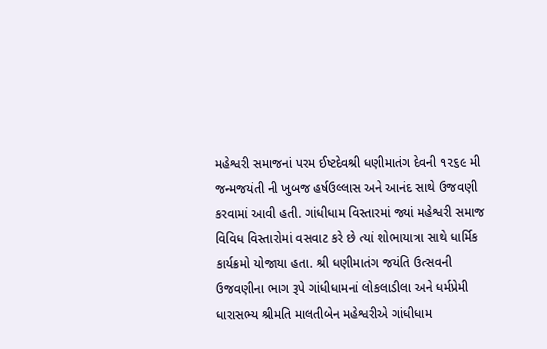મહેશ્વરી સમાજનાં પરમ ઈષ્ટદેવશ્રી ધણીમાતંગ દેવની ૧૨૬૯ મી જન્મજયંતી ની ખુબજ હર્ષઉલ્લાસ અને આનંદ સાથે ઉજવણી કરવામાં આવી હતી. ગાંધીધામ વિસ્તારમાં જ્યાં મહેશ્વરી સમાજ વિવિધ વિસ્તારોમાં વસવાટ કરે છે ત્યાં શોભાયાત્રા સાથે ધાર્મિક કાર્યક્રમો યોજાયા હતા. શ્રી ધણીમાતંગ જયંતિ ઉત્સવની ઉજવણીના ભાગ રૂપે ગાંધીધામનાં લોકલાડીલા અને ધર્મપ્રેમી ધારાસભ્ય શ્રીમતિ માલતીબેન મહેશ્વરીએ ગાંધીધામ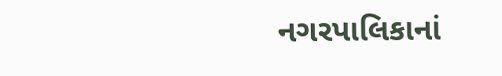નગરપાલિકાનાં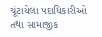ચૂંટાયેલા પદાધિકારીઓ તથા સામાજીક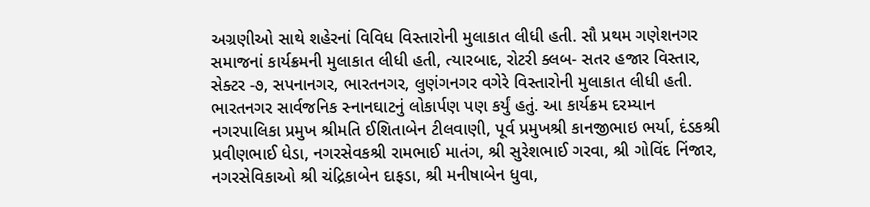અગ્રણીઓ સાથે શહેરનાં વિવિધ વિસ્તારોની મુલાકાત લીધી હતી. સૌ પ્રથમ ગણેશનગર સમાજનાં કાર્યક્રમની મુલાકાત લીધી હતી, ત્યારબાદ, રોટરી ક્લબ- સતર હજાર વિસ્તાર, સેક્ટર -૭, સપનાનગર, ભારતનગર, લુણંગનગર વગેરે વિસ્તારોની મુલાકાત લીધી હતી. ભારતનગર સાર્વજનિક સ્નાનઘાટનું લોકાર્પણ પણ કર્યું હતું. આ કાર્યક્રમ દરમ્યાન નગરપાલિકા પ્રમુખ શ્રીમતિ ઈશિતાબેન ટીલવાણી, પૂર્વ પ્રમુખશ્રી કાનજીભાઇ ભર્યા, દંડકશ્રી પ્રવીણભાઈ ધેડા, નગરસેવકશ્રી રામભાઈ માતંગ, શ્રી સુરેશભાઈ ગરવા, શ્રી ગોવિંદ નિંજાર, નગરસેવિકાઓ શ્રી ચંદ્રિકાબેન દાફડા, શ્રી મનીષાબેન ધુવા,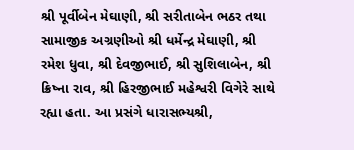શ્રી પૂર્વીબેન મેઘાણી, શ્રી સરીતાબેન ભઠર તથા સામાજીક અગ્રણીઓ શ્રી ધર્મેન્દ્ર મેઘાણી, શ્રી રમેશ ધુવા, શ્રી દેવજીભાઈ, શ્રી સુશિલાબેન, શ્રી ક્રિષ્ના રાવ, શ્રી હિરજીભાઈ મહેશ્વરી વિગેરે સાથે રહ્યા હતા. આ પ્રસંગે ધારાસભ્યશ્રી,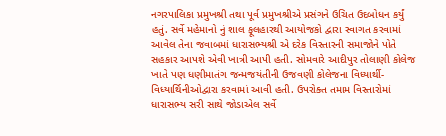નગરપાલિકા પ્રમુખશ્રી તથા પૂર્વ પ્રમુખશ્રીએ પ્રસંગને ઉચિત ઉદબોધન કર્યું હતું. સર્વે મહેમાનો નું શાલ ફૂલહારથી આયોજકો દ્વારા સ્વાગત કરવામાં આવેલ તેના જવાબમાં ધારાસભ્યશ્રી એ દરેક વિસ્તારની સમાજોને પોતે સહકાર આપશે એવી ખાત્રી આપી હતી. સોમવારે આદીપુર તોલાણી કોલેજ ખાતે પણ ધણીમાતંગ જન્મજયંતીની ઉજવણી કોલેજના વિધ્યાર્થી-વિધ્યાર્થિનીઓદ્વારા કરવામાં આવી હતી. ઉપરોક્ત તમામ વિસ્તારોમાં ધારાસભ્ય સરી સાથે જોડાએલ સર્વે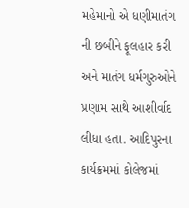મહેમાનો એ ધણીમાતંગ ની છબીને ફૂલહાર કરી અને માતંગ ધર્મગુરુઓને પ્રણામ સાથે આશીર્વાદ લીધા હતા. આદિપુરના કાર્યક્રમમાં કોલેજમાં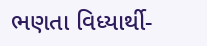ભણતા વિધ્યાર્થી-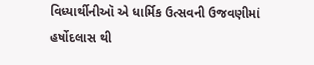વિધ્યાર્થીનીઑ એ ધાર્મિક ઉત્સવની ઉજવણીમાં હર્ષોદલાસ થી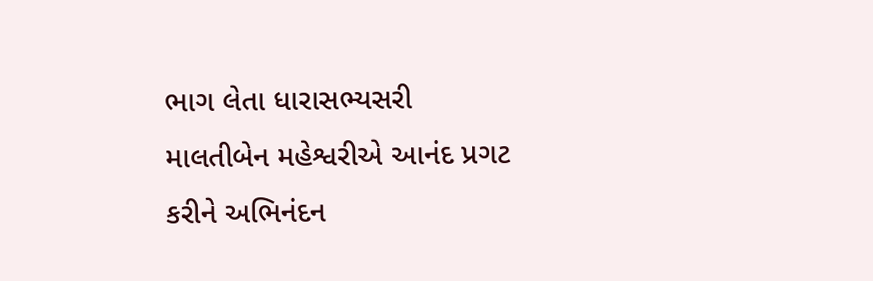ભાગ લેતા ધારાસભ્યસરી માલતીબેન મહેશ્વરીએ આનંદ પ્રગટ કરીને અભિનંદન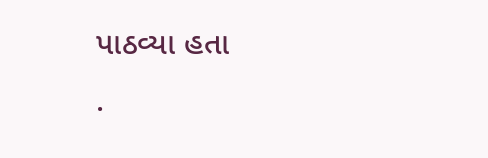પાઠવ્યા હતા
.